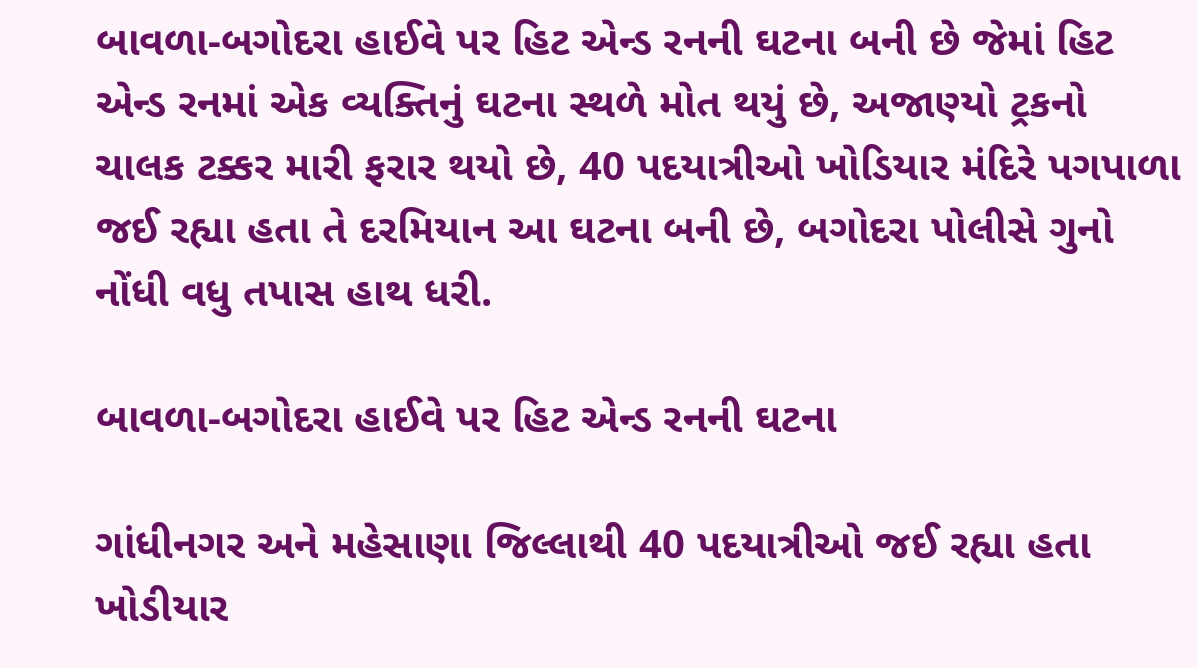બાવળા-બગોદરા હાઈવે પર હિટ એન્ડ રનની ઘટના બની છે જેમાં હિટ એન્ડ રનમાં એક વ્યક્તિનું ઘટના સ્થળે મોત થયું છે, અજાણ્યો ટ્રકનો ચાલક ટક્કર મારી ફરાર થયો છે, 40 પદયાત્રીઓ ખોડિયાર મંદિરે પગપાળા જઈ રહ્યા હતા તે દરમિયાન આ ઘટના બની છે, બગોદરા પોલીસે ગુનો નોંધી વધુ તપાસ હાથ ધરી.

બાવળા-બગોદરા હાઈવે પર હિટ એન્ડ રનની ઘટના

ગાંધીનગર અને મહેસાણા જિલ્લાથી 40 પદયાત્રીઓ જઈ રહ્યા હતા ખોડીયાર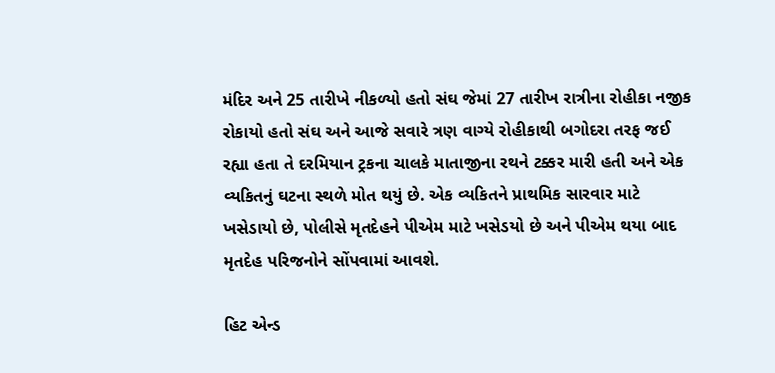મંદિર અને 25 તારીખે નીકળ્યો હતો સંઘ જેમાં 27 તારીખ રાત્રીના રોહીકા નજીક રોકાયો હતો સંઘ અને આજે સવારે ત્રણ વાગ્યે રોહીકાથી બગોદરા તરફ જઈ રહ્યા હતા તે દરમિયાન ટ્રકના ચાલકે માતાજીના રથને ટક્કર મારી હતી અને એક વ્યકિતનું ઘટના સ્થળે મોત થયું છે. એક વ્યકિતને પ્રાથમિક સારવાર માટે ખસેડાયો છે, પોલીસે મૃતદેહને પીએમ માટે ખસેડયો છે અને પીએમ થયા બાદ મૃતદેહ પરિજનોને સોંપવામાં આવશે.

હિટ એન્ડ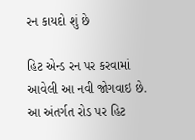રન કાયદો શું છે

હિટ એન્ડ રન પર કરવામાં આવેલી આ નવી જોગવાઇ છે. આ અંતર્ગત રોડ પર હિટ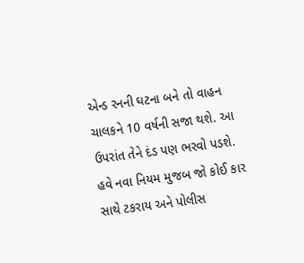એન્ડ રનની ઘટના બને તો વાહન ચાલકને 10 વર્ષની સજા થશે. આ ઉપરાંત તેને દંડ પણ ભરવો પડશે. હવે નવા નિયમ મુજબ જો કોઈ કાર સાથે ટકરાય અને પોલીસ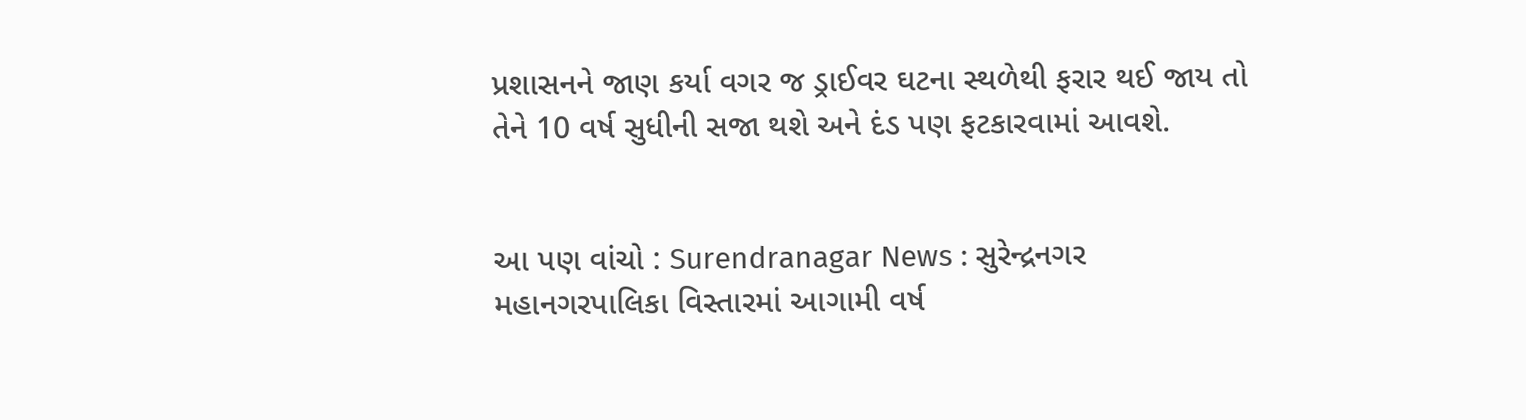પ્રશાસનને જાણ કર્યા વગર જ ડ્રાઈવર ઘટના સ્થળેથી ફરાર થઈ જાય તો તેને 10 વર્ષ સુધીની સજા થશે અને દંડ પણ ફટકારવામાં આવશે.


આ પણ વાંચો : Surendranagar News : સુરેન્દ્રનગર મહાનગરપાલિકા વિસ્તારમાં આગામી વર્ષ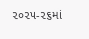૨૦૨૫-૨૬માં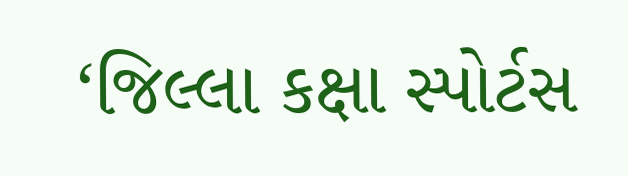‘જિલ્લા કક્ષા સ્પોર્ટસ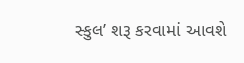સ્કુલ’ શરૂ કરવામાં આવશે